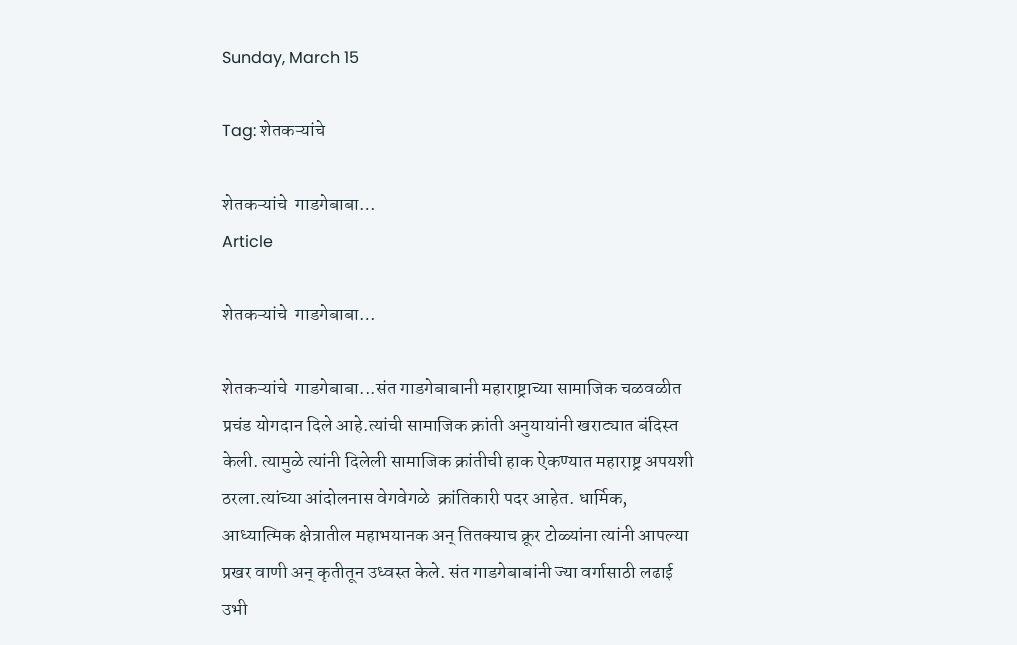Sunday, March 15

Tag: शेतकऱ्यांचे

शेतकऱ्यांचे  गाडगेबाबा…
Article

शेतकऱ्यांचे  गाडगेबाबा…

शेतकऱ्यांचे  गाडगेबाबा...संत गाडगेबाबानी महाराष्ट्राच्या सामाजिक चळवळीत प्रचंड योगदान दिले आहे.त्यांची सामाजिक क्रांती अनुयायांनी खराट्यात बंदिस्त केली. त्यामुळे त्यांनी दिलेली सामाजिक क्रांतीची हाक ऐकण्यात महाराष्ट्र अपयशी ठरला.त्यांच्या आंदोलनास वेगवेगळे  क्रांतिकारी पदर आहेत. धार्मिक, आध्यात्मिक क्षेत्रातील महाभयानक अन् तितक्याच क्रूर टोळ्यांना त्यांनी आपल्या प्रखर वाणी अन् कृतीतून उध्वस्त केले. संत गाडगेबाबांनी ज्या वर्गासाठी लढाई उभी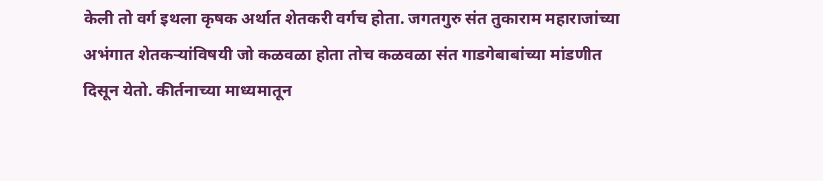केली तो वर्ग इथला कृषक अर्थात शेतकरी वर्गच होता. जगतगुरु संत तुकाराम महाराजांच्या अभंगात शेतकऱ्यांविषयी जो कळवळा होता तोच कळवळा संत गाडगेबाबांच्या मांडणीत दिसून येतो. कीर्तनाच्या माध्यमातून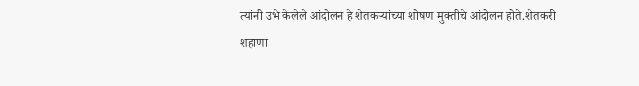त्यांनी उभे केलेले आंदोलन हे शेतकऱ्यांच्या शोषण मुक्तीचे आंदोलन होते.शेतकरी शहाणा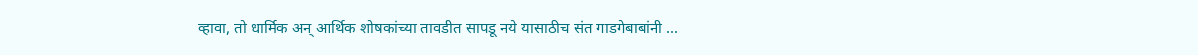व्हावा, तो धार्मिक अन् आर्थिक शोषकांच्या तावडीत सापडू नये यासाठीच संत गाडगेबाबांनी ...